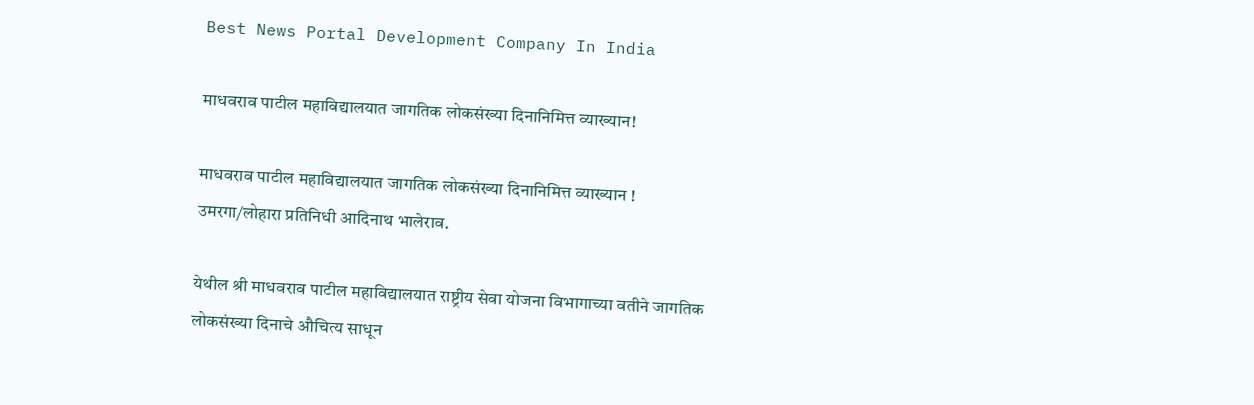Best News Portal Development Company In India

माधवराव पाटील महाविद्यालयात जागतिक लोकसंख्या दिनानिमित्त व्याख्यान!

माधवराव पाटील महाविद्यालयात जागतिक लोकसंख्या दिनानिमित्त व्याख्यान !
उमरगा/लोहारा प्रतिनिधी आदिनाथ भालेराव.

येथील श्री माधवराव पाटील महाविद्यालयात राष्ट्रीय सेवा योजना विभागाच्या वतीने जागतिक लोकसंख्या दिनाचे औचित्य साधून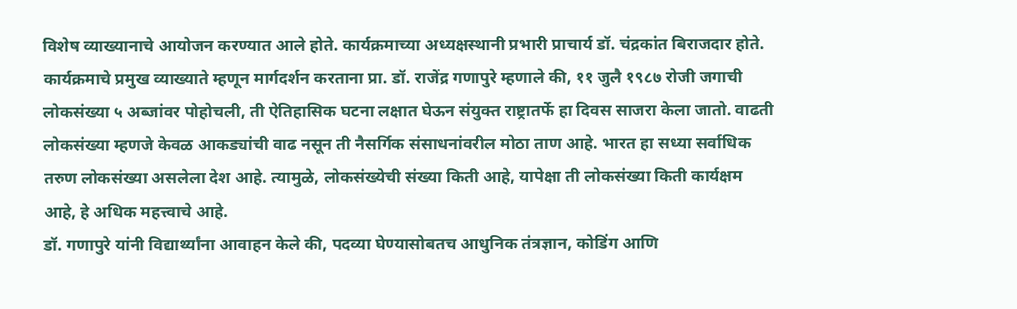विशेष व्याख्यानाचे आयोजन करण्यात आले होते. कार्यक्रमाच्या अध्यक्षस्थानी प्रभारी प्राचार्य डॉ. चंद्रकांत बिराजदार होते.
कार्यक्रमाचे प्रमुख व्याख्याते म्हणून मार्गदर्शन करताना प्रा. डॉ. राजेंद्र गणापुरे म्हणाले की, ११ जुलै १९८७ रोजी जगाची लोकसंख्या ५ अब्जांवर पोहोचली, ती ऐतिहासिक घटना लक्षात घेऊन संयुक्त राष्ट्रातर्फे हा दिवस साजरा केला जातो. वाढती लोकसंख्या म्हणजे केवळ आकड्यांची वाढ नसून ती नैसर्गिक संसाधनांवरील मोठा ताण आहे. भारत हा सध्या सर्वाधिक तरुण लोकसंख्या असलेला देश आहे. त्यामुळे, लोकसंख्येची संख्या किती आहे, यापेक्षा ती लोकसंख्या किती कार्यक्षम आहे, हे अधिक महत्त्वाचे आहे.
डॉ. गणापुरे यांनी विद्यार्थ्यांना आवाहन केले की, पदव्या घेण्यासोबतच आधुनिक तंत्रज्ञान, कोडिंग आणि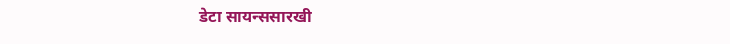डेटा सायन्ससारखी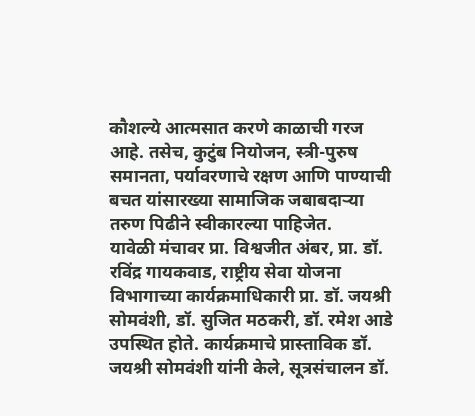कौशल्ये आत्मसात करणे काळाची गरज आहे. तसेच, कुटुंब नियोजन, स्त्री-पुरुष समानता, पर्यावरणाचे रक्षण आणि पाण्याची बचत यांसारख्या सामाजिक जबाबदाऱ्या तरुण पिढीने स्वीकारल्या पाहिजेत.
यावेळी मंचावर प्रा. विश्वजीत अंबर, प्रा. डॉ. रविंद्र गायकवाड, राष्ट्रीय सेवा योजना विभागाच्या कार्यक्रमाधिकारी प्रा. डॉ. जयश्री सोमवंशी, डॉ. सुजित मठकरी, डॉ. रमेश आडे उपस्थित होते. कार्यक्रमाचे प्रास्ताविक डॉ. जयश्री सोमवंशी यांनी केले, सूत्रसंचालन डॉ.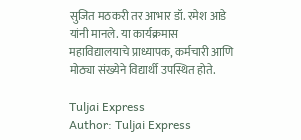सुजित मठकरी तर आभार डॉ. रमेश आडे यांनी मानले. या कार्यक्रमास महाविद्यालयाचे प्राध्यापक, कर्मचारी आणि मोठ्या संख्येने विद्यार्थी उपस्थित होते.

Tuljai Express
Author: Tuljai Express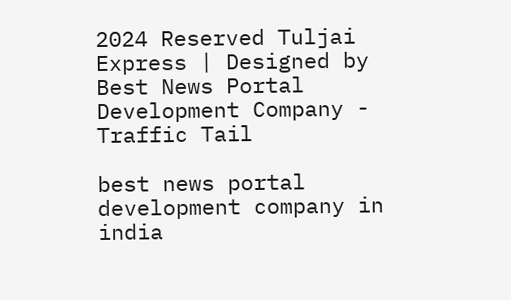2024 Reserved Tuljai Express | Designed by Best News Portal Development Company - Traffic Tail

best news portal development company in india